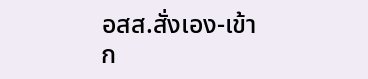อสส.สั่งเอง-เข้าก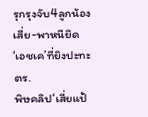รุกรุงจับ4ลูกน้องเสี่ย-พาหนียึด‘เอชเค’ที่ยิงปะทะตร.
พิษคลิป‘เสี่ยแป้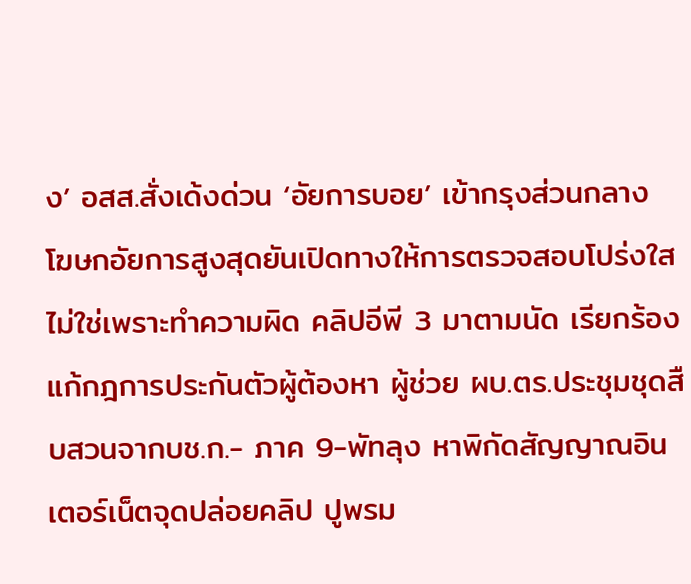ง’ อสส.สั่งเด้งด่วน ‘อัยการบอย’ เข้ากรุงส่วนกลาง โฆษกอัยการสูงสุดยันเปิดทางให้การตรวจสอบโปร่งใสไม่ใช่เพราะทำความผิด คลิปอีพี 3 มาตามนัด เรียกร้องแก้กฎการประกันตัวผู้ต้องหา ผู้ช่วย ผบ.ตร.ประชุมชุดสืบสวนจากบช.ก.- ภาค 9-พัทลุง หาพิกัดสัญญาณอินเตอร์เน็ตจุดปล่อยคลิป ปูพรม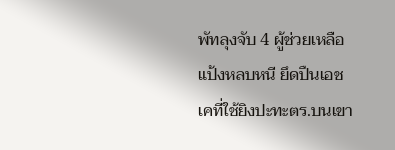พัทลุงจับ 4 ผู้ช่วยเหลือ แป้งหลบหนี ยึดปืนเอชเคที่ใช้ยิงปะทะตร.บนเขา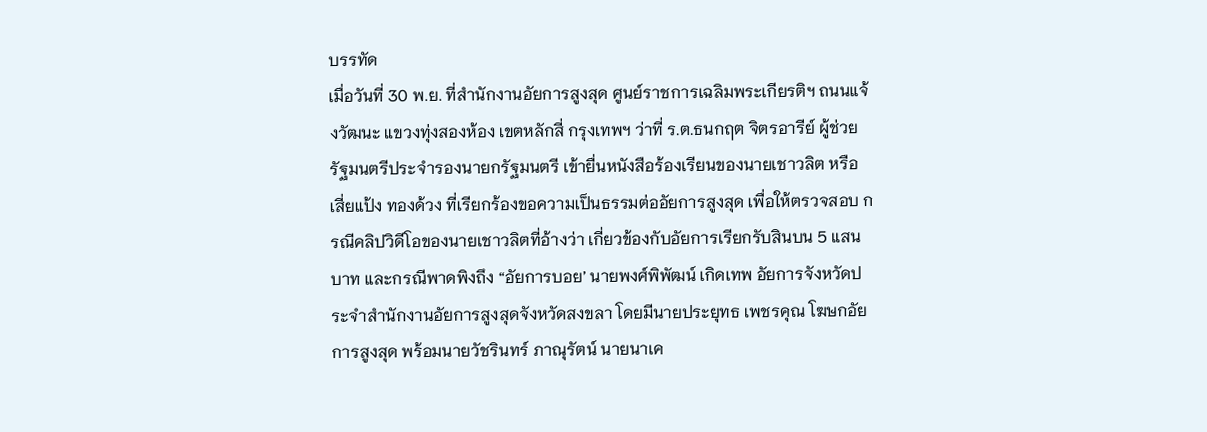บรรทัด
เมื่อวันที่ 30 พ.ย. ที่สำนักงานอัยการสูงสุด ศูนย์ราชการเฉลิมพระเกียรติฯ ถนนแจ้งวัฒนะ แขวงทุ่งสองห้อง เขตหลักสี่ กรุงเทพฯ ว่าที่ ร.ต.ธนกฤต จิตรอารีย์ ผู้ช่วยรัฐมนตรีประจำรองนายกรัฐมนตรี เข้ายื่นหนังสือร้องเรียนของนายเชาวลิต หรือ เสี่ยแป้ง ทองด้วง ที่เรียกร้องขอความเป็นธรรมต่ออัยการสูงสุด เพื่อให้ตรวจสอบ กรณีคลิปวิดีโอของนายเชาวลิตที่อ้างว่า เกี่ยวข้องกับอัยการเรียกรับสินบน 5 แสนบาท และกรณีพาดพิงถึง “อัยการบอย’ นายพงศ์พิพัฒน์ เกิดเทพ อัยการจังหวัดประจำสำนักงานอัยการสูงสุดจังหวัดสงขลา โดยมีนายประยุทธ เพชรคุณ โฆษกอัยการสูงสุด พร้อมนายวัชรินทร์ ภาณุรัตน์ นายนาเค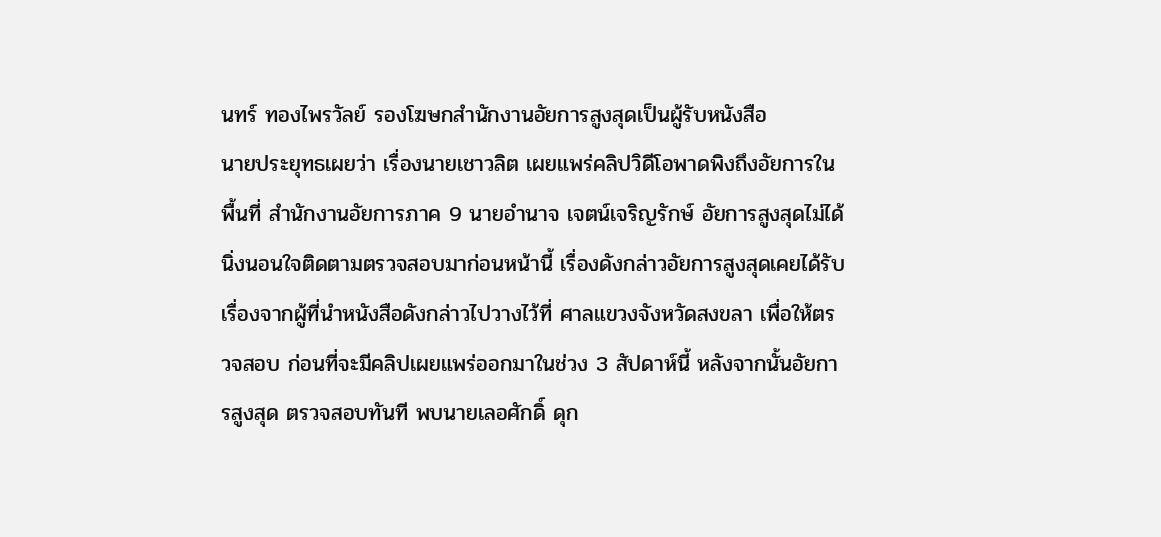นทร์ ทองไพรวัลย์ รองโฆษกสำนักงานอัยการสูงสุดเป็นผู้รับหนังสือ
นายประยุทธเผยว่า เรื่องนายเชาวลิต เผยแพร่คลิปวิดีโอพาดพิงถึงอัยการในพื้นที่ สำนักงานอัยการภาค 9 นายอำนาจ เจตน์เจริญรักษ์ อัยการสูงสุดไม่ได้นิ่งนอนใจติดตามตรวจสอบมาก่อนหน้านี้ เรื่องดังกล่าวอัยการสูงสุดเคยได้รับเรื่องจากผู้ที่นำหนังสือดังกล่าวไปวางไว้ที่ ศาลแขวงจังหวัดสงขลา เพื่อให้ตรวจสอบ ก่อนที่จะมีคลิปเผยแพร่ออกมาในช่วง 3 สัปดาห์นี้ หลังจากนั้นอัยการสูงสุด ตรวจสอบทันที พบนายเลอศักดิ์ ดุก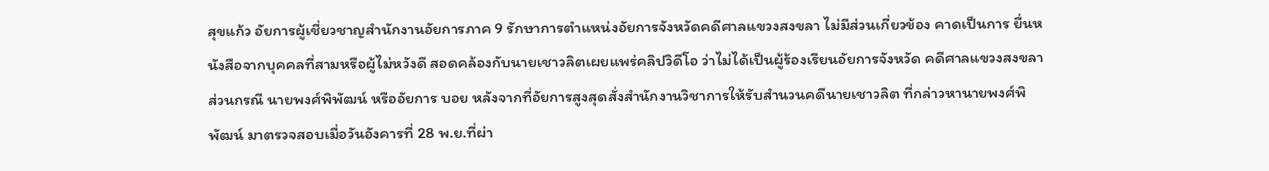สุขแก้ว อัยการผู้เชี่ยวชาญสำนักงานอัยการภาค 9 รักษาการตำแหน่งอัยการจังหวัดคดีศาลแขวงสงขลา ไม่มีส่วนเกี่ยวข้อง คาดเป็นการ ยื่นหนังสือจากบุคคลที่สามหรือผู้ไม่หวังดี สอดคล้องกับนายเชาวลิตเผยแพร่คลิปวิดีโอ ว่าไม่ได้เป็นผู้ร้องเรียนอัยการจังหวัด คดีศาลแขวงสงขลา
ส่วนกรณี นายพงศ์พิพัฒน์ หรืออัยการ บอย หลังจากที่อัยการสูงสุดสั่งสำนักงานวิชาการให้รับสำนวนคดีนายเชาวลิต ที่กล่าวหานายพงศ์พิพัฒน์ มาตรวจสอบเมื่อวันอังคารที่ 28 พ.ย.ที่ผ่า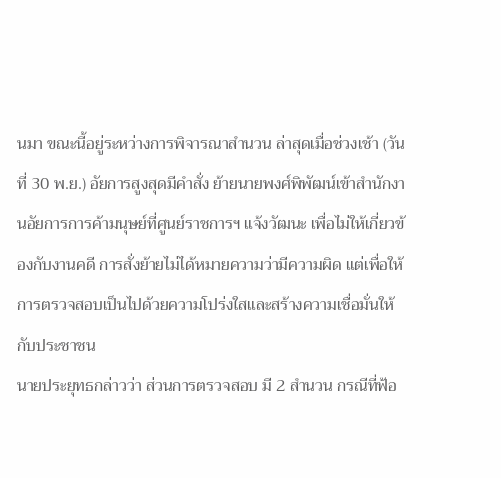นมา ขณะนี้อยู่ระหว่างการพิจารณาสำนวน ล่าสุดเมื่อช่วงเช้า (วันที่ 30 พ.ย.) อัยการสูงสุดมีคำสั่ง ย้ายนายพงศ์พิพัฒน์เข้าสำนักงานอัยการการค้ามนุษย์ที่ศูนย์ราชการฯ แจ้งวัฒนะ เพื่อไม่ให้เกี่ยวข้องกับงานคดี การสั่งย้ายไม่ได้หมายความว่ามีความผิด แต่เพื่อให้การตรวจสอบเป็นไปด้วยความโปร่งใสและสร้างความเชื่อมั่นให้กับประชาชน
นายประยุทธกล่าวว่า ส่วนการตรวจสอบ มี 2 สำนวน กรณีที่ฟ้อ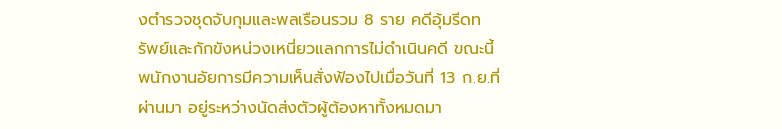งตำรวจชุดจับกุมและพลเรือนรวม 8 ราย คดีอุ้มรีดทรัพย์และกักขังหน่วงเหนี่ยวแลกการไม่ดำเนินคดี ขณะนี้พนักงานอัยการมีความเห็นสั่งฟ้องไปเมื่อวันที่ 13 ก.ย.ที่ผ่านมา อยู่ระหว่างนัดส่งตัวผู้ต้องหาทั้งหมดมา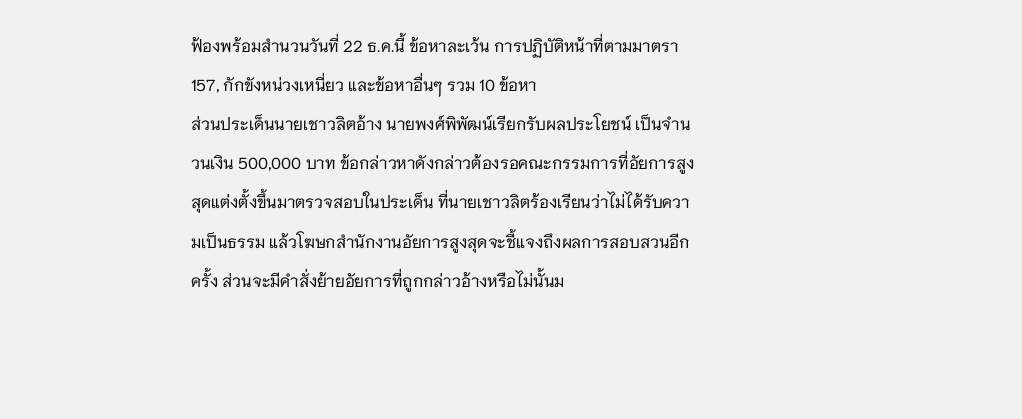ฟ้องพร้อมสำนวนวันที่ 22 ธ.ค.นี้ ข้อหาละเว้น การปฏิบัติหน้าที่ตามมาตรา 157, กักขังหน่วงเหนี่ยว และข้อหาอื่นๆ รวม 10 ข้อหา
ส่วนประเด็นนายเชาวลิตอ้าง นายพงศ์พิพัฒน์เรียกรับผลประโยชน์ เป็นจำนวนเงิน 500,000 บาท ข้อกล่าวหาดังกล่าวต้องรอคณะกรรมการที่อัยการสูงสุดแต่งตั้งขึ้นมาตรวจสอบในประเด็น ที่นายเชาวลิตร้องเรียนว่าไม่ได้รับความเป็นธรรม แล้วโฆษกสำนักงานอัยการสูงสุดจะชี้แจงถึงผลการสอบสวนอีกครั้ง ส่วนจะมีคำสั่งย้ายอัยการที่ถูกกล่าวอ้างหรือไม่นั้นม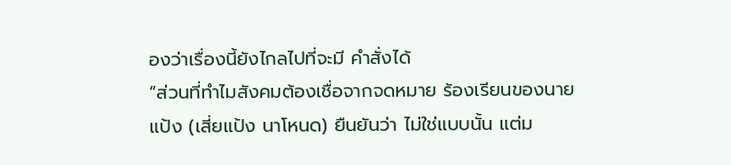องว่าเรื่องนี้ยังไกลไปที่จะมี คำสั่งได้
“ส่วนที่ทำไมสังคมต้องเชื่อจากจดหมาย ร้องเรียนของนายแป้ง (เสี่ยแป้ง นาโหนด) ยืนยันว่า ไม่ใช่แบบนั้น แต่ม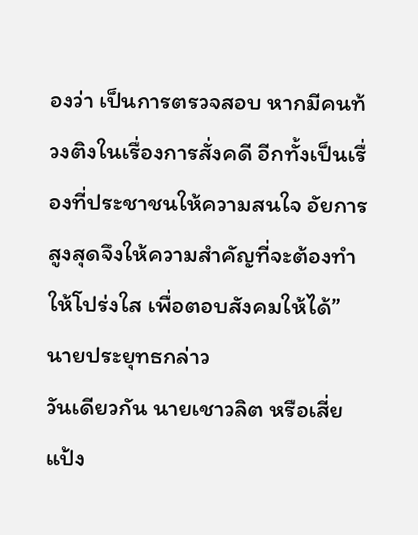องว่า เป็นการตรวจสอบ หากมีคนท้วงติงในเรื่องการสั่งคดี อีกทั้งเป็นเรื่องที่ประชาชนให้ความสนใจ อัยการสูงสุดจึงให้ความสำคัญที่จะต้องทำให้โปร่งใส เพื่อตอบสังคมให้ได้” นายประยุทธกล่าว
วันเดียวกัน นายเชาวลิต หรือเสี่ยแป้ง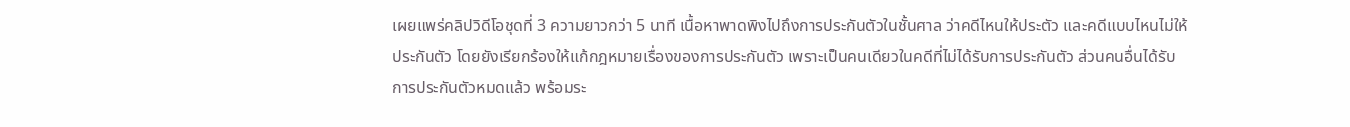เผยแพร่คลิปวิดีโอชุดที่ 3 ความยาวกว่า 5 นาที เนื้อหาพาดพิงไปถึงการประกันตัวในชั้นศาล ว่าคดีไหนให้ประตัว และคดีแบบไหนไม่ให้ประกันตัว โดยยังเรียกร้องให้แก้กฎหมายเรื่องของการประกันตัว เพราะเป็นคนเดียวในคดีที่ไม่ได้รับการประกันตัว ส่วนคนอื่นได้รับการประกันตัวหมดแล้ว พร้อมระ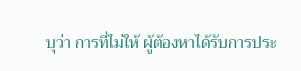บุว่า การที่ไม่ให้ ผู้ต้องหาได้รับการประ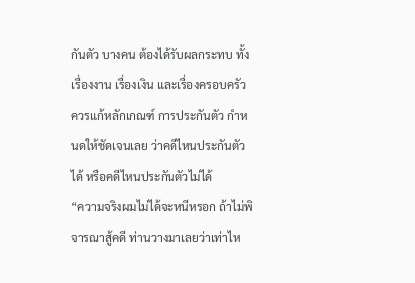กันตัว บางคน ต้องได้รับผลกระทบ ทั้งเรื่องงาน เรื่องเงิน และเรื่องครอบครัว ควรแก้หลักเกณฑ์ การประกันตัว กำหนดให้ชัดเจนเลย ว่าคดีไหนประกันตัวได้ หรือคดีไหนประกันตัวไม่ได้
“ความจริงผมไม่ได้จะหนีหรอก ถ้าไม่พิจารณาสู้คดี ท่านวางมาเลยว่าเท่าไห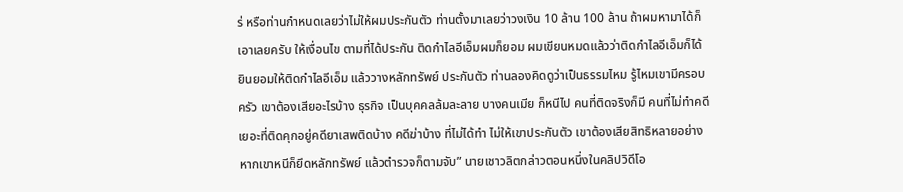ร่ หรือท่านกำหนดเลยว่าไม่ให้ผมประกันตัว ท่านตั้งมาเลยว่าวงเงิน 10 ล้าน 100 ล้าน ถ้าผมหามาได้ก็เอาเลยครับ ให้เงื่อนไข ตามที่ได้ประกัน ติดกำไลอีเอ็มผมก็ยอม ผมเขียนหมดแล้วว่าติดกำไลอีเอ็มก็ได้ ยินยอมให้ติดกำไลอีเอ็ม แล้ววางหลักทรัพย์ ประกันตัว ท่านลองคิดดูว่าเป็นธรรมไหม รู้ไหมเขามีครอบครัว เขาต้องเสียอะไรบ้าง ธุรกิจ เป็นบุคคลล้มละลาย บางคนเมีย ก็หนีไป คนที่ติดจริงก็มี คนที่ไม่ทำคดี เยอะที่ติดคุกอยู่คดียาเสพติดบ้าง คดีฆ่าบ้าง ที่ไม่ได้ทำ ไม่ให้เขาประกันตัว เขาต้องเสียสิทธิหลายอย่าง หากเขาหนีก็ยึดหลักทรัพย์ แล้วตำรวจก็ตามจับ” นายเชาวลิตกล่าวตอนหนึ่งในคลิปวิดีโอ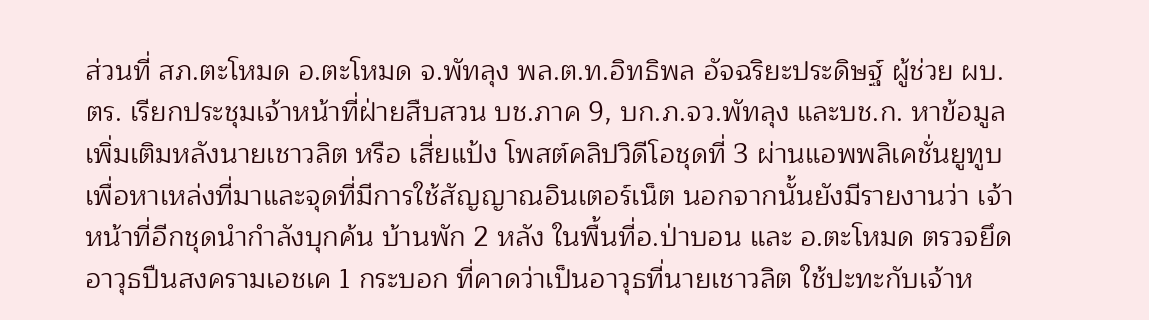ส่วนที่ สภ.ตะโหมด อ.ตะโหมด จ.พัทลุง พล.ต.ท.อิทธิพล อัจฉริยะประดิษฐ์ ผู้ช่วย ผบ.ตร. เรียกประชุมเจ้าหน้าที่ฝ่ายสืบสวน บช.ภาค 9, บก.ภ.จว.พัทลุง และบช.ก. หาข้อมูลเพิ่มเติมหลังนายเชาวลิต หรือ เสี่ยแป้ง โพสต์คลิปวิดีโอชุดที่ 3 ผ่านแอพพลิเคชั่นยูทูบ เพื่อหาเหล่งที่มาและจุดที่มีการใช้สัญญาณอินเตอร์เน็ต นอกจากนั้นยังมีรายงานว่า เจ้าหน้าที่อีกชุดนำกำลังบุกค้น บ้านพัก 2 หลัง ในพื้นที่อ.ป่าบอน และ อ.ตะโหมด ตรวจยึดอาวุธปืนสงครามเอชเค 1 กระบอก ที่คาดว่าเป็นอาวุธที่นายเชาวลิต ใช้ปะทะกับเจ้าห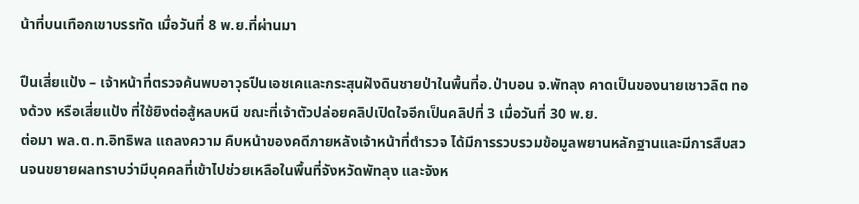น้าที่บนเทือกเขาบรรทัด เมื่อวันที่ 8 พ.ย.ที่ผ่านมา

ปืนเสี่ยแป้ง – เจ้าหน้าที่ตรวจค้นพบอาวุธปืนเอชเคและกระสุนฝังดินชายป่าในพื้นที่อ.ป่าบอน จ.พัทลุง คาดเป็นของนายเชาวลิต ทองด้วง หรือเสี่ยแป้ง ที่ใช้ยิงต่อสู้หลบหนี ขณะที่เจ้าตัวปล่อยคลิปเปิดใจอีกเป็นคลิปที่ 3 เมื่อวันที่ 30 พ.ย.
ต่อมา พล.ต.ท.อิทธิพล แถลงความ คืบหน้าของคดีภายหลังเจ้าหน้าที่ตำรวจ ได้มีการรวบรวมข้อมูลพยานหลักฐานและมีการสืบสวนจนขยายผลทราบว่ามีบุคคลที่เข้าไปช่วยเหลือในพื้นที่จังหวัดพัทลุง และจังห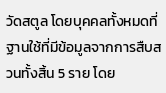วัดสตูล โดยบุคคลทั้งหมดที่ฐานใช้ที่มีข้อมูลจากการสืบสวนทั้งสิ้น 5 ราย โดย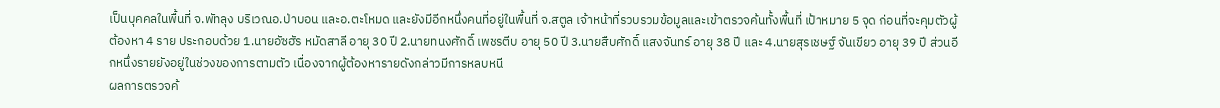เป็นบุคคลในพื้นที่ จ.พัทลุง บริเวณอ.ป่าบอน และอ.ตะโหมด และยังมีอีกหนึ่งคนที่อยู่ในพื้นที่ จ.สตูล เจ้าหน้าที่รวบรวมข้อมูลและเข้าตรวจค้นทั้งพื้นที่ เป้าหมาย 5 จุด ก่อนที่จะคุมตัวผู้ต้องหา 4 ราย ประกอบด้วย 1.นายอัซฮัร หมัดสาลี อายุ 30 ปี 2.นายทนงศักดิ์ เพชรตีบ อายุ 50 ปี 3.นายสืบศักดิ์ แสงจันทร์ อายุ 38 ปี และ 4.นายสุรเชษฐ์ จันเขียว อายุ 39 ปี ส่วนอีกหนึ่งรายยังอยู่ในช่วงของการตามตัว เนื่องจากผู้ต้องหารายดังกล่าวมีการหลบหนี
ผลการตรวจค้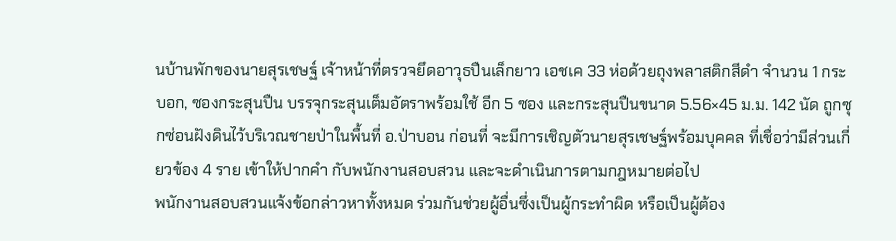นบ้านพักของนายสุรเชษฐ์ เจ้าหน้าที่ตรวจยึดอาวุธปืนเล็กยาว เอชเค 33 ห่อด้วยถุงพลาสติกสีดำ จำนวน 1 กระบอก, ซองกระสุนปืน บรรจุกระสุนเต็มอัตราพร้อมใช้ อีก 5 ซอง และกระสุนปืนขนาด 5.56×45 ม.ม. 142 นัด ถูกซุกซ่อนฝังดินไว้บริเวณชายป่าในพื้นที่ อ.ป่าบอน ก่อนที่ จะมีการเชิญตัวนายสุรเชษฐ์พร้อมบุคคล ที่เชื่อว่ามีส่วนเกี่ยวข้อง 4 ราย เข้าให้ปากคำ กับพนักงานสอบสวน และจะดำเนินการตามกฎหมายต่อไป
พนักงานสอบสวนแจ้งข้อกล่าวหาทั้งหมด ร่วมกันช่วยผู้อื่นซึ่งเป็นผู้กระทำผิด หรือเป็นผู้ต้อง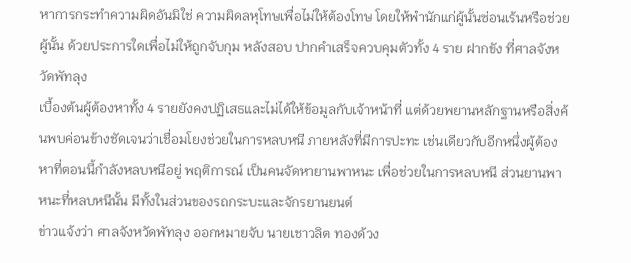หาการกระทำความผิดอันมิใช่ ความผิดลหุโทษเพื่อไม่ให้ต้องโทษ โดยให้พำนักแก่ผู้นั้นซ่อนเร้นหรือช่วยผู้นั้น ด้วยประการใดเพื่อไม่ให้ถูกจับกุม หลังสอบ ปากคำเสร็จควบคุมตัวทั้ง 4 ราย ฝากขัง ที่ศาลจังหวัดพัทลุง
เบื้องต้นผู้ต้องหาทั้ง 4 รายยังคงปฏิเสธและไม่ได้ให้ข้อมูลกับเจ้าหน้าที่ แต่ด้วยพยานหลักฐานหรือสิ่งค้นพบค่อนข้างชัดเจนว่าเชื่อมโยงช่วยในการหลบหนี ภายหลังที่มีการปะทะ เช่นเดียวกับอีกหนึ่งผู้ต้องหาที่ตอนนี้กำลังหลบหนีอยู่ พฤติการณ์ เป็นคนจัดหายานพาหนะ เพื่อช่วยในการหลบหนี ส่วนยานพาหนะที่หลบหนีนั้น มีทั้งในส่วนของรถกระบะและจักรยานยนต์
ข่าวแจ้งว่า ศาลจังหวัดพัทลุง ออกหมายจับ นายเชาวลิต ทองด้วง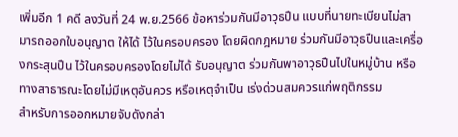เพิ่มอีก 1 คดี ลงวันที่ 24 พ.ย.2566 ข้อหาร่วมกันมีอาวุธปืน แบบที่นายทะเบียนไม่สามารถออกใบอนุญาต ให้ได้ ไว้ในครอบครอง โดยผิดกฎหมาย ร่วมกันมีอาวุธปืนและเครื่องกระสุนปืน ไว้ในครอบครองโดยไม่ได้ รับอนุญาต ร่วมกันพาอาวุธปืนไปในหมู่บ้าน หรือทางสาธารณะโดยไม่มีเหตุอันควร หรือเหตุจำเป็น เร่งด่วนสมควรแก่พฤติกรรม
สำหรับการออกหมายจับดังกล่า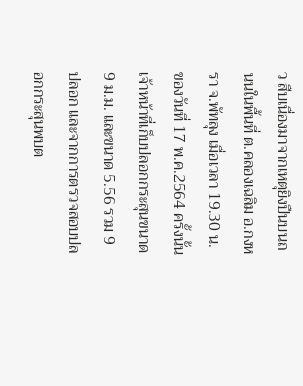ว สืบเนื่องมาจากเหตุยิงปืนบนถนนในพื้นที่ ต.คลองเฉลิม อ.กงหรา จ.พัทลุง เมื่อเวลา 19.30 น. ของวันที่ 17 พ.ค.2564 ครั้งนั้นเจ้าหน้าที่เก็บปลอกกระสุนขนาด 9 ม.ม. และขนาด 5.56 รวม 9 ปลอก และจากการตรวจสอบปลอกกระสุนพบต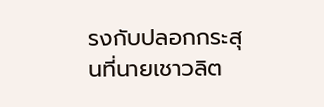รงกับปลอกกระสุนที่นายเชาวลิต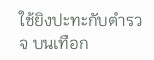ใช้ยิงปะทะกับตำรวจ บนเทือก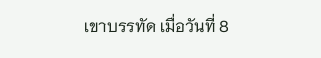เขาบรรทัด เมื่อวันที่ 8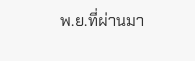พ.ย.ที่ผ่านมา